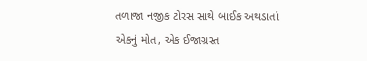તળાજા નજીક ટોરસ સાથે બાઈક અથડાતાં એકનું મોત, એક ઈજાગ્રસ્ત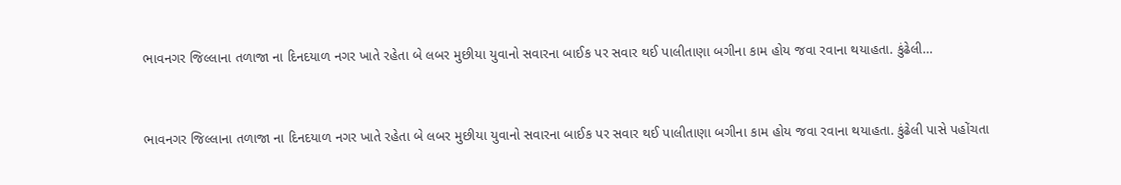ભાવનગર જિલ્લાના તળાજા ના દિનદયાળ નગર ખાતે રહેતા બે લબર મુછીયા યુવાનો સવારના બાઈક પર સવાર થઈ પાલીતાણા બગીના કામ હોય જવા રવાના થયાહતા. કુંઢેલી…


ભાવનગર જિલ્લાના તળાજા ના દિનદયાળ નગર ખાતે રહેતા બે લબર મુછીયા યુવાનો સવારના બાઈક પર સવાર થઈ પાલીતાણા બગીના કામ હોય જવા રવાના થયાહતા. કુંઢેલી પાસે પહોંચતા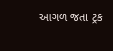આગળ જતા ટ્રક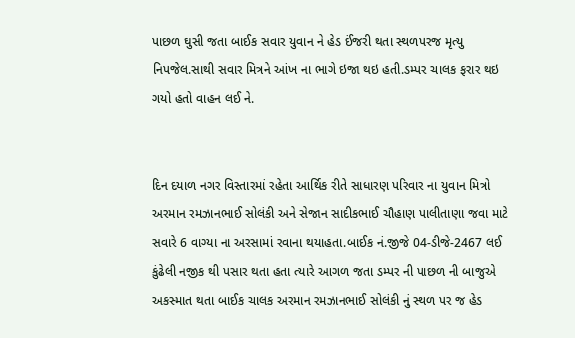પાછળ ઘુસી જતા બાઈક સવાર યુવાન ને હેડ ઈંજરી થતા સ્થળપરજ મૃત્યુ નિપજેલ.સાથી સવાર મિત્રને આંખ ના ભાગે ઇજા થઇ હતી.ડમ્પર ચાલક ફરાર થઇ ગયો હતો વાહન લઈ ને.


દિન દયાળ નગર વિસ્તારમાં રહેતા આર્થિક રીતે સાધારણ પરિવાર ના યુવાન મિત્રો અરમાન રમઝાનભાઈ સોલંકી અને સેજાન સાદીકભાઈ ચૌહાણ પાલીતાણા જવા માટે સવારે 6 વાગ્યા ના અરસામાં રવાના થયાહતા.બાઈક નં.જીજે 04-ડીજે-2467 લઈ કુંઢેલી નજીક થી પસાર થતા હતા ત્યારે આગળ જતા ડમ્પર ની પાછળ ની બાજુએ અકસ્માત થતા બાઈક ચાલક અરમાન રમઝાનભાઈ સોલંકી નું સ્થળ પર જ હેડ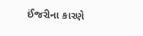ઈંજરીના કારણે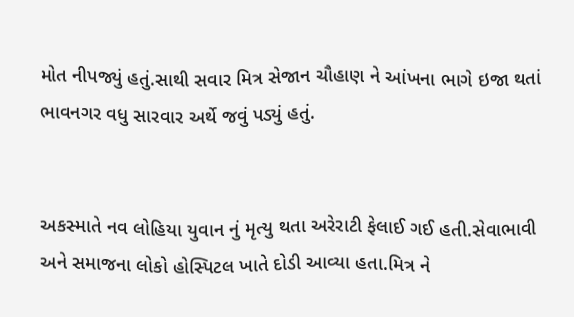મોત નીપજ્યું હતું.સાથી સવાર મિત્ર સેજાન ચૌહાણ ને આંખના ભાગે ઇજા થતાં ભાવનગર વધુ સારવાર અર્થે જવું પડ્યું હતું.


અકસ્માતે નવ લોહિયા યુવાન નું મૃત્યુ થતા અરેરાટી ફેલાઈ ગઈ હતી.સેવાભાવી અને સમાજના લોકો હોસ્પિટલ ખાતે દોડી આવ્યા હતા.મિત્ર ને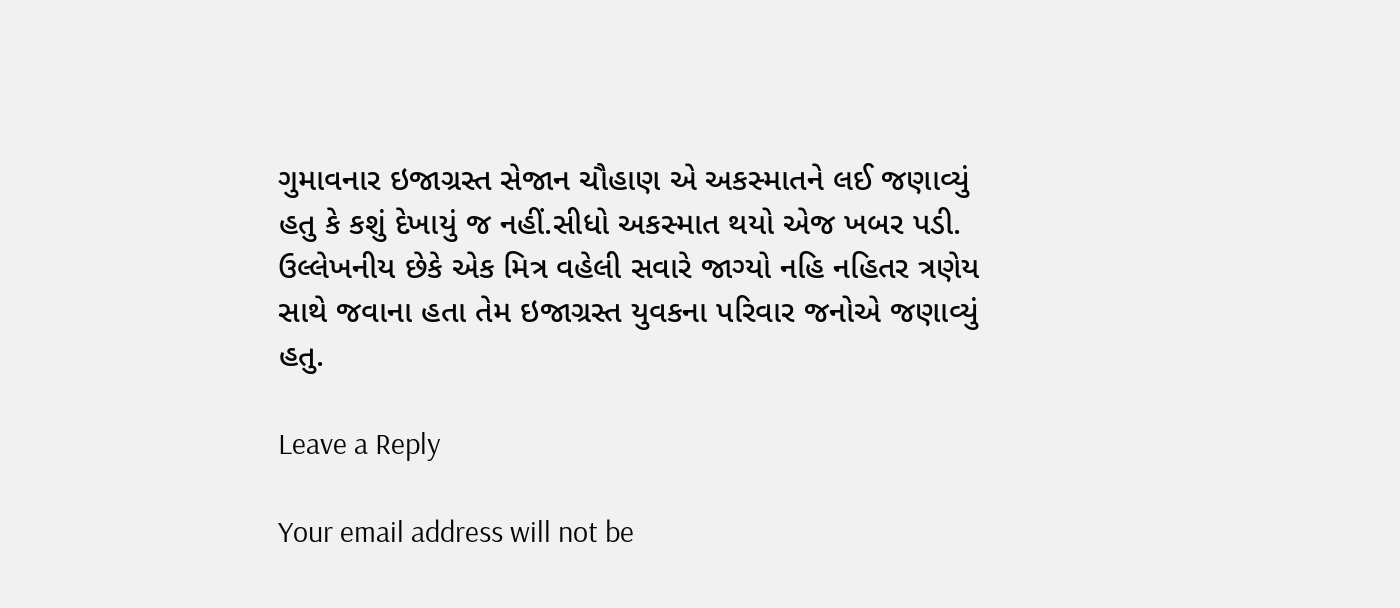ગુમાવનાર ઇજાગ્રસ્ત સેજાન ચૌહાણ એ અકસ્માતને લઈ જણાવ્યું હતુ કે કશું દેખાયું જ નહીં.સીધો અકસ્માત થયો એજ ખબર પડી. ઉલ્લેખનીય છેકે એક મિત્ર વહેલી સવારે જાગ્યો નહિ નહિતર ત્રણેય સાથે જવાના હતા તેમ ઇજાગ્રસ્ત યુવકના પરિવાર જનોએ જણાવ્યું હતુ.

Leave a Reply

Your email address will not be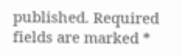published. Required fields are marked *